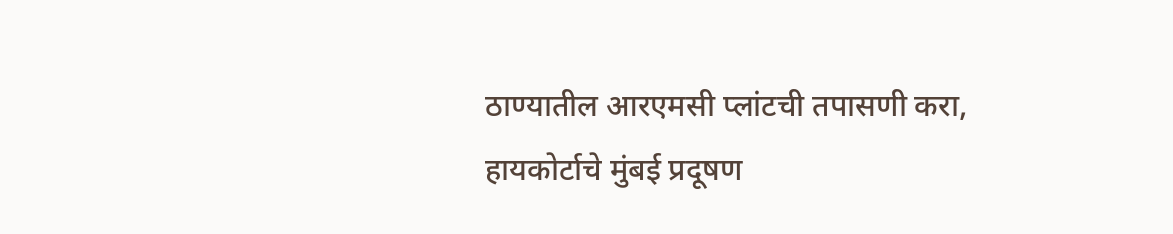ठाण्यातील आरएमसी प्लांटची तपासणी करा, हायकोर्टाचे मुंबई प्रदूषण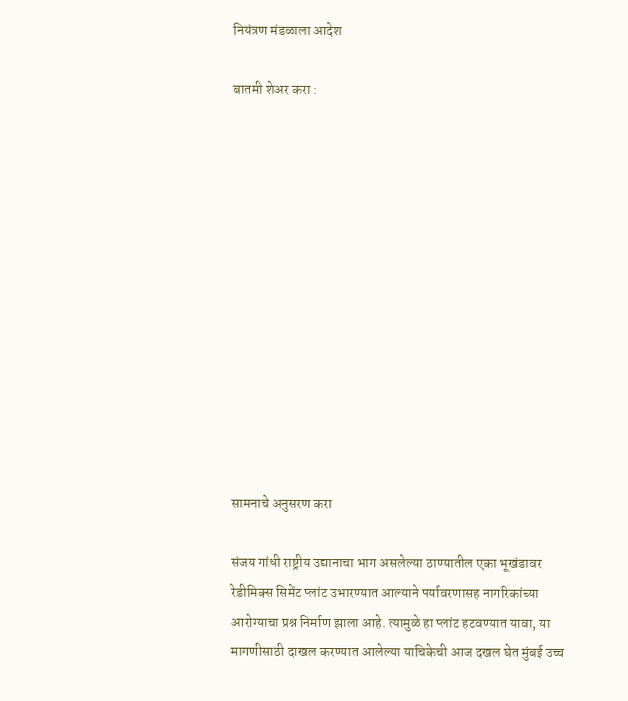नियंत्रण मंडळाला आदेश

बातमी शेअर करा :













सामनाचे अनुसरण करा

संजय गांधी राष्ट्रीय उद्यानाचा भाग असलेल्या ठाण्यातील एका भूखंडावर रेडीमिक्स सिमेंट प्लांट उभारण्यात आल्याने पर्यावरणासह नागरिकांच्या आरोग्याचा प्रश्न निर्माण झाला आहे. त्यामुळे हा प्लांट हटवण्यात यावा, या मागणीसाठी दाखल करण्यात आलेल्या याचिकेची आज दखल घेत मुंबई उच्च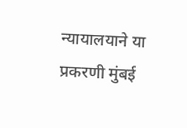न्यायालयाने या प्रकरणी मुंबई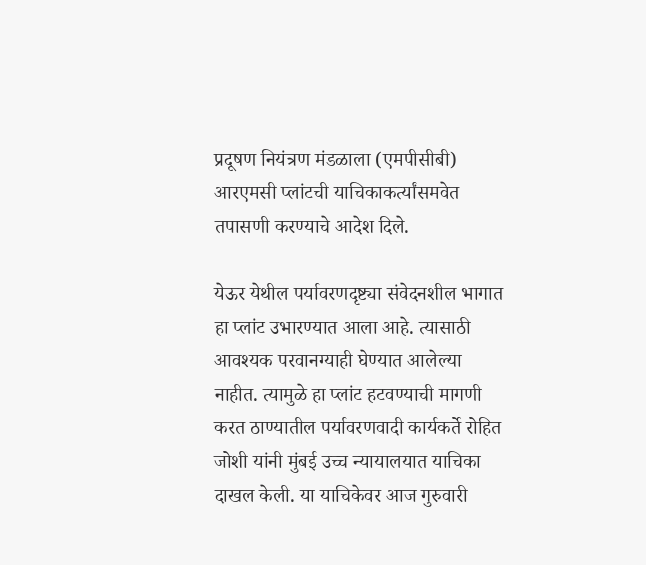प्रदूषण नियंत्रण मंडळाला (एमपीसीबी) आरएमसी प्लांटची याचिकाकर्त्यांसमवेत तपासणी करण्याचे आदेश दिले.

येऊर येथील पर्यावरणदृष्ट्या संवेदनशील भागात हा प्लांट उभारण्यात आला आहे. त्यासाठी आवश्यक परवानग्याही घेण्यात आलेल्या नाहीत. त्यामुळे हा प्लांट हटवण्याची मागणी करत ठाण्यातील पर्यावरणवादी कार्यकर्ते रोहित जोशी यांनी मुंबई उच्च न्यायालयात याचिका दाखल केली. या याचिकेवर आज गुरुवारी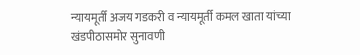न्यायमूर्ती अजय गडकरी व न्यायमूर्ती कमल खाता यांच्या खंडपीठासमोर सुनावणी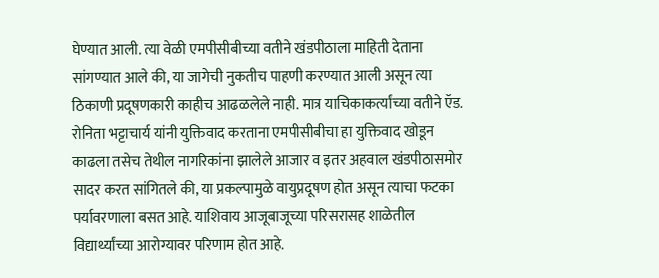घेण्यात आली. त्या वेळी एमपीसीबीच्या वतीने खंडपीठाला माहिती देताना सांगण्यात आले की, या जागेची नुकतीच पाहणी करण्यात आली असून त्या ठिकाणी प्रदूषणकारी काहीच आढळलेले नाही. मात्र याचिकाकर्त्यांच्या वतीने ऍड. रोनिता भट्टाचार्य यांनी युक्तिवाद करताना एमपीसीबीचा हा युक्तिवाद खोडून काढला तसेच तेथील नागरिकांना झालेले आजार व इतर अहवाल खंडपीठासमोर सादर करत सांगितले की, या प्रकल्पामुळे वायुप्रदूषण होत असून त्याचा फटका पर्यावरणाला बसत आहे. याशिवाय आजूबाजूच्या परिसरासह शाळेतील विद्यार्थ्यांच्या आरोग्यावर परिणाम होत आहे.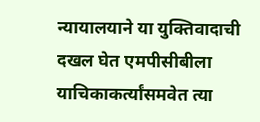न्यायालयाने या युक्तिवादाची दखल घेत एमपीसीबीला याचिकाकर्त्यांसमवेत त्या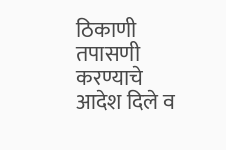ठिकाणी तपासणी करण्याचे आदेश दिले व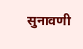सुनावणी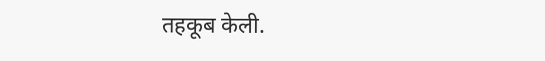तहकूब केली.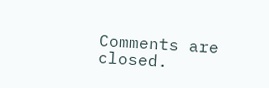Comments are closed.